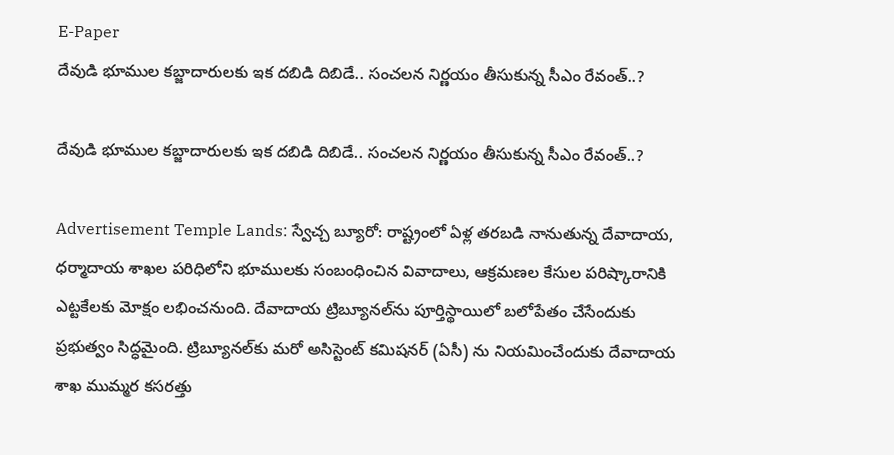E-Paper
దేవుడి భూముల కబ్జాదారులకు ఇక దబిడి దిబిడే.. సంచలన నిర్ణయం తీసుకున్న సీఎం రేవంత్..?

దేవుడి భూముల కబ్జాదారులకు ఇక దబిడి దిబిడే.. సంచలన నిర్ణయం తీసుకున్న సీఎం రేవంత్..?

Advertisement Temple Lands: స్వేచ్చ బ్యూరో: రాష్ట్రంలో ఏళ్ల తరబడి నానుతున్న దేవాదాయ, ధర్మాదాయ శాఖల పరిధిలోని భూములకు సంబంధించిన వివాదాలు, ఆక్రమణల కేసుల పరిష్కారానికి ఎట్టకేలకు మోక్షం లభించనుంది. దేవాదాయ ట్రిబ్యూనల్‌ను పూర్తిస్థాయిలో బలోపేతం చేసేందుకు ప్రభుత్వం సిద్ధమైంది. ట్రిబ్యూనల్‌కు మరో అసిస్టెంట్ కమిషనర్ (ఏసీ) ను నియమించేందుకు దేవాదాయ శాఖ ముమ్మర కసరత్తు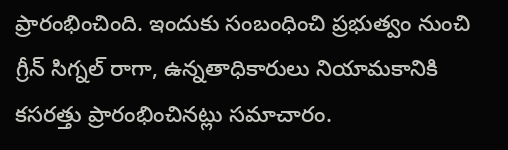ప్రారంభించింది. ఇందుకు సంబంధించి ప్రభుత్వం నుంచి గ్రీన్ సిగ్నల్ రాగా, ఉన్నతాధికారులు నియామకానికి కసరత్తు ప్రారంభించినట్లు సమాచారం.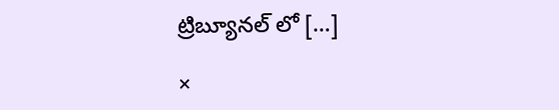ట్రిబ్యూనల్ లో […]

×